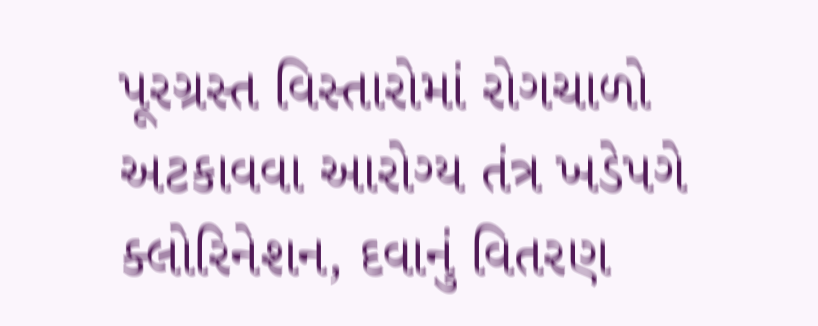પૂરગ્રસ્ત વિસ્તારોમાં રોગચાળો અટકાવવા આરોગ્ય તંત્ર ખડેપગે
ક્લોરિનેશન, દવાનું વિતરણ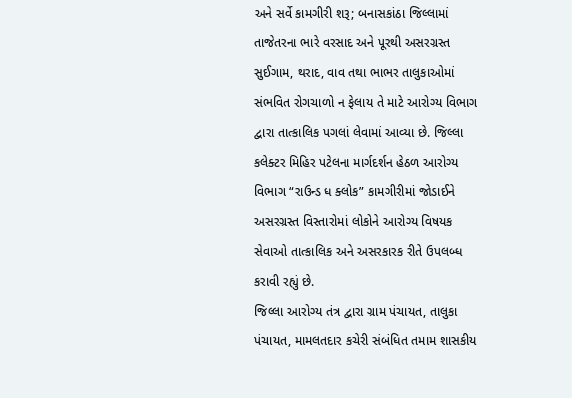અને સર્વે કામગીરી શરૂ; બનાસકાંઠા જિલ્લામાં તાજેતરના ભારે વરસાદ અને પૂરથી અસરગ્રસ્ત સુઈગામ, થરાદ, વાવ તથા ભાભર તાલુકાઓમાં સંભવિત રોગચાળો ન ફેલાય તે માટે આરોગ્ય વિભાગ દ્વારા તાત્કાલિક પગલાં લેવામાં આવ્યા છે. જિલ્લા કલેક્ટર મિહિર પટેલના માર્ગદર્શન હેઠળ આરોગ્ય વિભાગ “રાઉન્ડ ધ ક્લોક” કામગીરીમાં જોડાઈને અસરગ્રસ્ત વિસ્તારોમાં લોકોને આરોગ્ય વિષયક સેવાઓ તાત્કાલિક અને અસરકારક રીતે ઉપલબ્ધ કરાવી રહ્યું છે.
જિલ્લા આરોગ્ય તંત્ર દ્વારા ગ્રામ પંચાયત, તાલુકા પંચાયત, મામલતદાર કચેરી સંબંધિત તમામ શાસકીય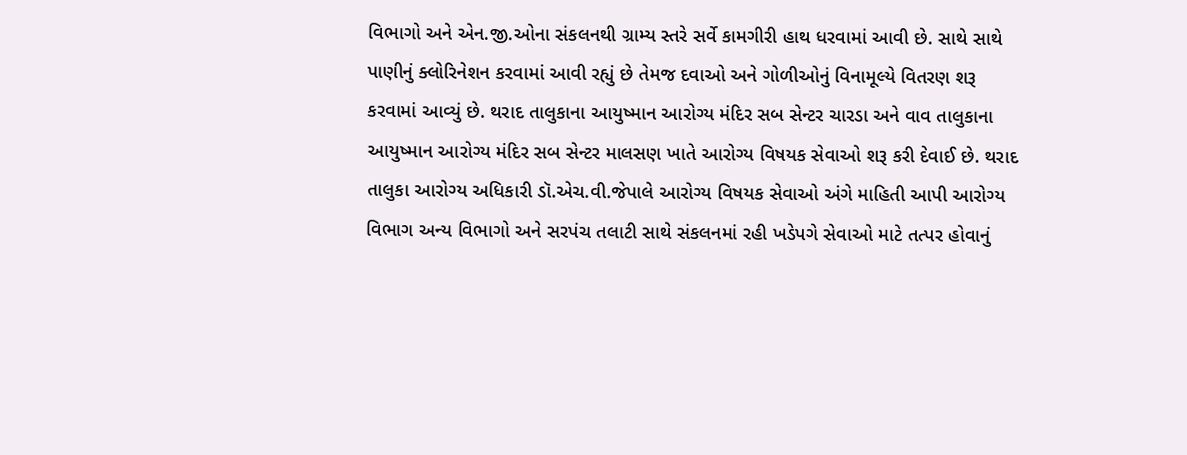વિભાગો અને એન.જી.ઓના સંકલનથી ગ્રામ્ય સ્તરે સર્વે કામગીરી હાથ ધરવામાં આવી છે. સાથે સાથે પાણીનું ક્લોરિનેશન કરવામાં આવી રહ્યું છે તેમજ દવાઓ અને ગોળીઓનું વિનામૂલ્યે વિતરણ શરૂ કરવામાં આવ્યું છે. થરાદ તાલુકાના આયુષ્માન આરોગ્ય મંદિર સબ સેન્ટર ચારડા અને વાવ તાલુકાના આયુષ્માન આરોગ્ય મંદિર સબ સેન્ટર માલસણ ખાતે આરોગ્ય વિષયક સેવાઓ શરૂ કરી દેવાઈ છે. થરાદ તાલુકા આરોગ્ય અધિકારી ડૉ.એચ.વી.જેપાલે આરોગ્ય વિષયક સેવાઓ અંગે માહિતી આપી આરોગ્ય વિભાગ અન્ય વિભાગો અને સરપંચ તલાટી સાથે સંકલનમાં રહી ખડેપગે સેવાઓ માટે તત્પર હોવાનું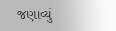જણાવ્યું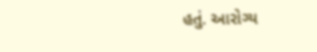હતું. આરોગ્ય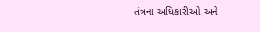તંત્રના અધિકારીઓ અને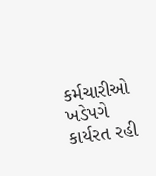કર્મચારીઓ ખડેપગે કાર્યરત રહી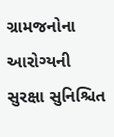ગ્રામજનોના આરોગ્યની સુરક્ષા સુનિશ્ચિત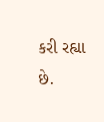કરી રહ્યા છે.